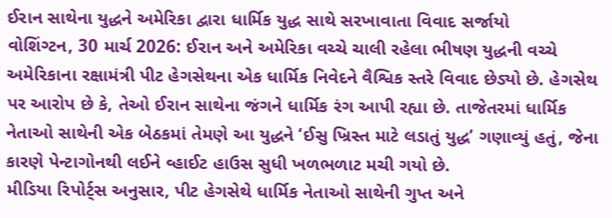ઈરાન સાથેના યુદ્ધને અમેરિકા દ્વારા ધાર્મિક યુદ્ધ સાથે સરખાવાતા વિવાદ સર્જાયો
વોશિંગ્ટન, 30 માર્ચ 2026: ઈરાન અને અમેરિકા વચ્ચે ચાલી રહેલા ભીષણ યુદ્ધની વચ્ચે અમેરિકાના રક્ષામંત્રી પીટ હેગસેથના એક ધાર્મિક નિવેદને વૈશ્વિક સ્તરે વિવાદ છેડ્યો છે. હેગસેથ પર આરોપ છે કે, તેઓ ઈરાન સાથેના જંગને ધાર્મિક રંગ આપી રહ્યા છે. તાજેતરમાં ધાર્મિક નેતાઓ સાથેની એક બેઠકમાં તેમણે આ યુદ્ધને ‘ઈસુ ખ્રિસ્ત માટે લડાતું યુદ્ધ’ ગણાવ્યું હતું, જેના કારણે પેન્ટાગોનથી લઈને વ્હાઈટ હાઉસ સુધી ખળભળાટ મચી ગયો છે.
મીડિયા રિપોર્ટ્સ અનુસાર, પીટ હેગસેથે ધાર્મિક નેતાઓ સાથેની ગુપ્ત અને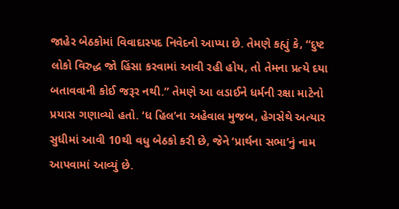જાહેર બેઠકોમાં વિવાદાસ્પદ નિવેદનો આપ્યા છે. તેમણે કહ્યું કે, “દુષ્ટ લોકો વિરુદ્ધ જો હિંસા કરવામાં આવી રહી હોય, તો તેમના પ્રત્યે દયા બતાવવાની કોઈ જરૂર નથી.” તેમણે આ લડાઈને ધર્મની રક્ષા માટેનો પ્રયાસ ગણાવ્યો હતો. ‘ધ હિલ’ના અહેવાલ મુજબ, હેગસેથે અત્યાર સુધીમાં આવી 10થી વધુ બેઠકો કરી છે, જેને ‘પ્રાર્થના સભા’નું નામ આપવામાં આવ્યું છે.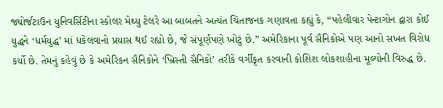જ્યોર્જટાઉન યુનિવર્સિટીના સ્કોલર મેથ્યુ ટેલરે આ બાબતને અત્યંત ચિંતાજનક ગણાવતા કહ્યું કે, “પહેલીવાર પેન્ટાગોન દ્વારા કોઈ યુદ્ધને ‘ધર્મયુદ્ધ’ માં ધકેલવાનો પ્રયાસ થઈ રહ્યો છે, જે સંપૂર્ણપણે ખોટું છે.” અમેરિકાના પૂર્વ સૈનિકોએ પણ આનો સખત વિરોધ કર્યો છે. તેમનું કહેવું છે કે અમેરિકન સૈનિકોને ‘ખ્રિસ્તી સૈનિકો’ તરીકે વર્ગીકૃત કરવાની કોશિશ લોકશાહીના મૂલ્યોની વિરુદ્ધ છે.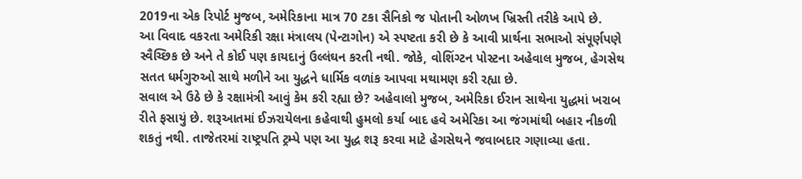2019ના એક રિપોર્ટ મુજબ, અમેરિકાના માત્ર 70 ટકા સૈનિકો જ પોતાની ઓળખ ખ્રિસ્તી તરીકે આપે છે.
આ વિવાદ વકરતા અમેરિકી રક્ષા મંત્રાલય (પેન્ટાગોન) એ સ્પષ્ટતા કરી છે કે આવી પ્રાર્થના સભાઓ સંપૂર્ણપણે સ્વૈચ્છિક છે અને તે કોઈ પણ કાયદાનું ઉલ્લંઘન કરતી નથી. જોકે, વોશિંગ્ટન પોસ્ટના અહેવાલ મુજબ, હેગસેથ સતત ધર્મગુરુઓ સાથે મળીને આ યુદ્ધને ધાર્મિક વળાંક આપવા મથામણ કરી રહ્યા છે.
સવાલ એ ઉઠે છે કે રક્ષામંત્રી આવું કેમ કરી રહ્યા છે? અહેવાલો મુજબ, અમેરિકા ઈરાન સાથેના યુદ્ધમાં ખરાબ રીતે ફસાયું છે. શરૂઆતમાં ઈઝરાયેલના કહેવાથી હુમલો કર્યા બાદ હવે અમેરિકા આ જંગમાંથી બહાર નીકળી શકતું નથી. તાજેતરમાં રાષ્ટ્રપતિ ટ્રમ્પે પણ આ યુદ્ધ શરૂ કરવા માટે હેગસેથને જવાબદાર ગણાવ્યા હતા.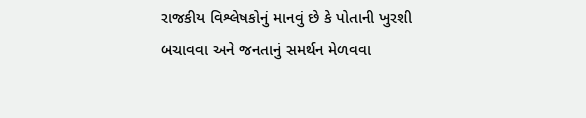રાજકીય વિશ્લેષકોનું માનવું છે કે પોતાની ખુરશી બચાવવા અને જનતાનું સમર્થન મેળવવા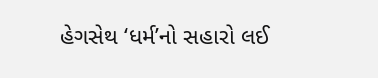હેગસેથ ‘ધર્મ’નો સહારો લઈ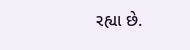રહ્યા છે.